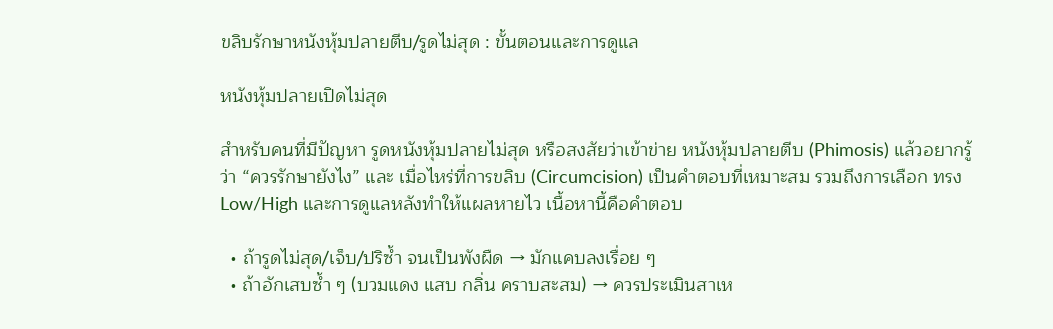ขลิบรักษาหนังหุ้มปลายตีบ/รูดไม่สุด : ขั้นตอนและการดูแล

หนังหุ้มปลายเปิดไม่สุด

สำหรับคนที่มีปัญหา รูดหนังหุ้มปลายไม่สุด หรือสงสัยว่าเข้าข่าย หนังหุ้มปลายตีบ (Phimosis) แล้วอยากรู้ว่า “ควรรักษายังไง” และ เมื่อไหร่ที่การขลิบ (Circumcision) เป็นคำตอบที่เหมาะสม รวมถึงการเลือก ทรง Low/High และการดูแลหลังทำให้แผลหายไว เนื้อหานี้คือคำตอบ

  • ถ้ารูดไม่สุด/เจ็บ/ปริซ้ำ จนเป็นพังผืด → มักแคบลงเรื่อย ๆ
  • ถ้าอักเสบซ้ำ ๆ (บวมแดง แสบ กลิ่น คราบสะสม) → ควรประเมินสาเห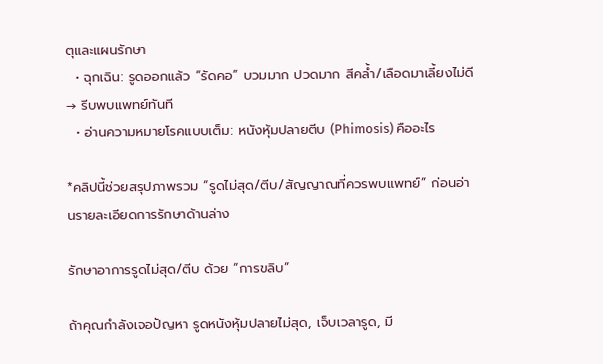ตุและแผนรักษา
  • ฉุกเฉิน: รูดออกแล้ว “รัดคอ” บวมมาก ปวดมาก สีคล้ำ/เลือดมาเลี้ยงไม่ดี → รีบพบแพทย์ทันที
  • อ่านความหมายโรคแบบเต็ม: หนังหุ้มปลายตีบ (Phimosis) คืออะไร

*คลิปนี้ช่วยสรุปภาพรวม “รูดไม่สุด/ตีบ/สัญญาณที่ควรพบแพทย์” ก่อนอ่านรายละเอียดการรักษาด้านล่าง

รักษาอาการรูดไม่สุด/ตีบ ด้วย “การขลิบ”

ถ้าคุณกำลังเจอปัญหา รูดหนังหุ้มปลายไม่สุด, เจ็บเวลารูด, มี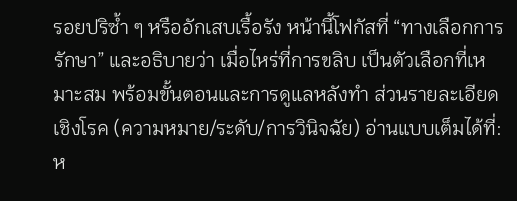รอยปริซ้ำ ๆ หรืออักเสบเรื้อรัง หน้านี้โฟกัสที่ “ทางเลือกการรักษา” และอธิบายว่า เมื่อไหร่ที่การขลิบ เป็นตัวเลือกที่เหมาะสม พร้อมขั้นตอนและการดูแลหลังทำ ส่วนรายละเอียดเชิงโรค (ความหมาย/ระดับ/การวินิจฉัย) อ่านแบบเต็มได้ที่: ห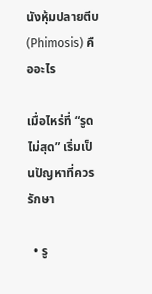นังหุ้มปลายตีบ (Phimosis) คืออะไร

เมื่อไหร่ที่ “รูดไม่สุด” เริ่มเป็นปัญหาที่ควรรักษา

  • รู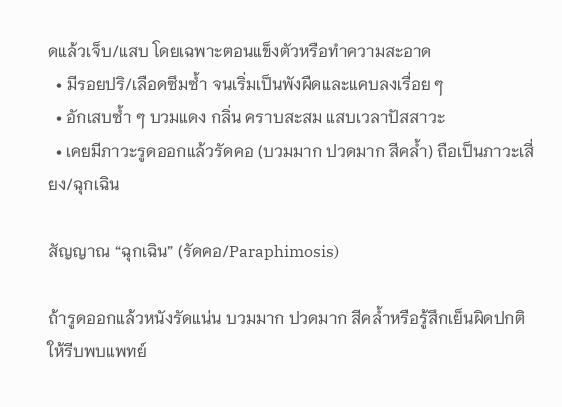ดแล้วเจ็บ/แสบ โดยเฉพาะตอนแข็งตัวหรือทำความสะอาด
  • มีรอยปริ/เลือดซึมซ้ำ จนเริ่มเป็นพังผืดและแคบลงเรื่อย ๆ
  • อักเสบซ้ำ ๆ บวมแดง กลิ่น คราบสะสม แสบเวลาปัสสาวะ
  • เคยมีภาวะรูดออกแล้วรัดคอ (บวมมาก ปวดมาก สีคล้ำ) ถือเป็นภาวะเสี่ยง/ฉุกเฉิน

สัญญาณ “ฉุกเฉิน” (รัดคอ/Paraphimosis)

ถ้ารูดออกแล้วหนังรัดแน่น บวมมาก ปวดมาก สีคล้ำหรือรู้สึกเย็นผิดปกติ ให้รีบพบแพทย์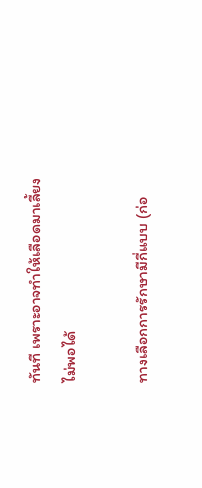ทันที เพราะอาจทำให้เลือดมาเลี้ยงไม่พอได้

ทางเลือกการรักษามีกี่แบบ (ก่อ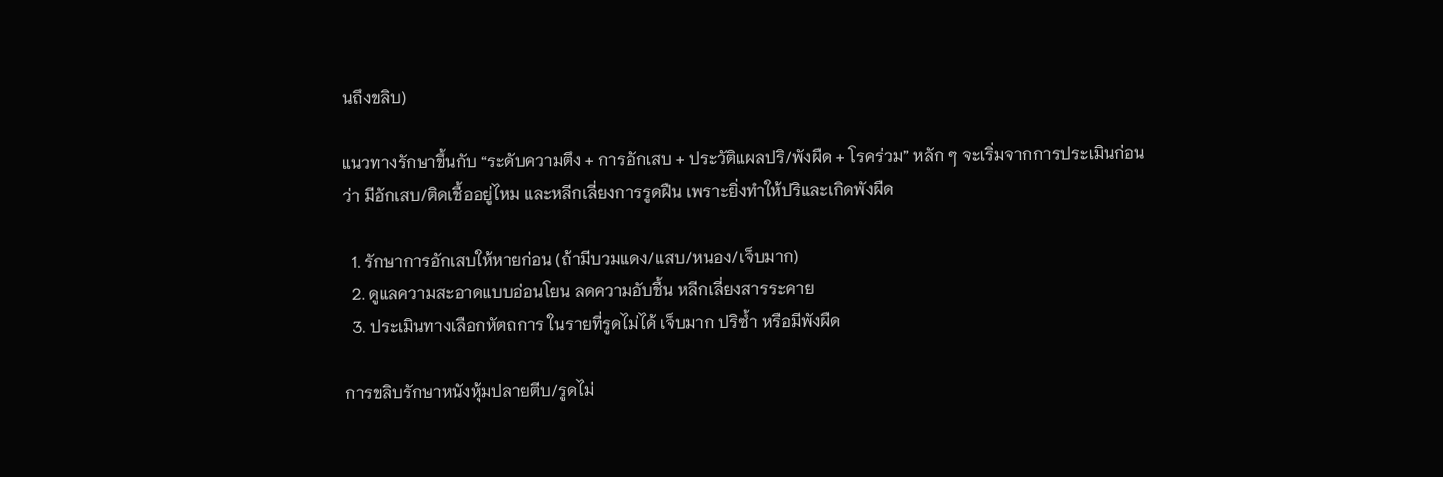นถึงขลิบ)

แนวทางรักษาขึ้นกับ “ระดับความตึง + การอักเสบ + ประวัติแผลปริ/พังผืด + โรคร่วม” หลัก ๆ จะเริ่มจากการประเมินก่อนว่า มีอักเสบ/ติดเชื้ออยู่ไหม และหลีกเลี่ยงการรูดฝืน เพราะยิ่งทำให้ปริและเกิดพังผืด

  1. รักษาการอักเสบให้หายก่อน (ถ้ามีบวมแดง/แสบ/หนอง/เจ็บมาก)
  2. ดูแลความสะอาดแบบอ่อนโยน ลดความอับชื้น หลีกเลี่ยงสารระคาย
  3. ประเมินทางเลือกหัตถการ ในรายที่รูดไม่ได้ เจ็บมาก ปริซ้ำ หรือมีพังผืด

การขลิบรักษาหนังหุ้มปลายตีบ/รูดไม่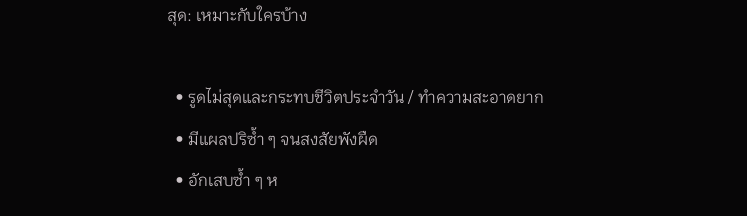สุด: เหมาะกับใครบ้าง

  • รูดไม่สุดและกระทบชีวิตประจำวัน / ทำความสะอาดยาก
  • มีแผลปริซ้ำ ๆ จนสงสัยพังผืด
  • อักเสบซ้ำ ๆ ห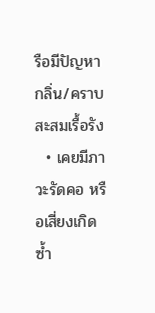รือมีปัญหากลิ่น/คราบสะสมเรื้อรัง
  • เคยมีภาวะรัดคอ หรือเสี่ยงเกิดซ้ำ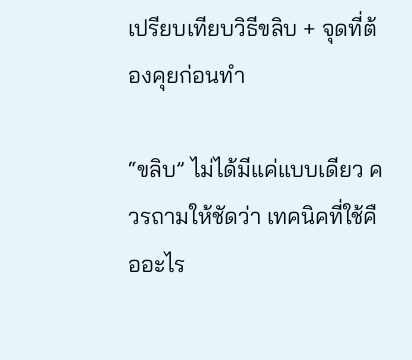เปรียบเทียบวิธีขลิบ + จุดที่ต้องคุยก่อนทำ

“ขลิบ” ไม่ได้มีแค่แบบเดียว ควรถามให้ชัดว่า เทคนิคที่ใช้คืออะไร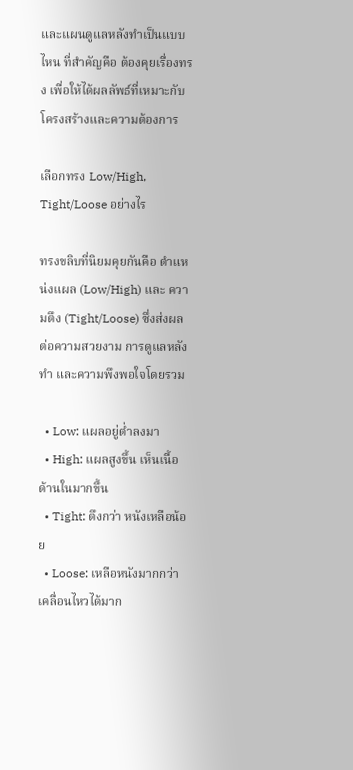และแผนดูแลหลังทำเป็นแบบไหน ที่สำคัญคือ ต้องคุยเรื่องทรง เพื่อให้ได้ผลลัพธ์ที่เหมาะกับโครงสร้างและความต้องการ

เลือกทรง Low/High, Tight/Loose อย่างไร

ทรงขลิบที่นิยมคุยกันคือ ตำแหน่งแผล (Low/High) และ ความตึง (Tight/Loose) ซึ่งส่งผลต่อความสวยงาม การดูแลหลังทำ และความพึงพอใจโดยรวม

  • Low: แผลอยู่ต่ำลงมา
  • High: แผลสูงขึ้น เห็นเนื้อด้านในมากขึ้น
  • Tight: ตึงกว่า หนังเหลือน้อย
  • Loose: เหลือหนังมากกว่า เคลื่อนไหวได้มาก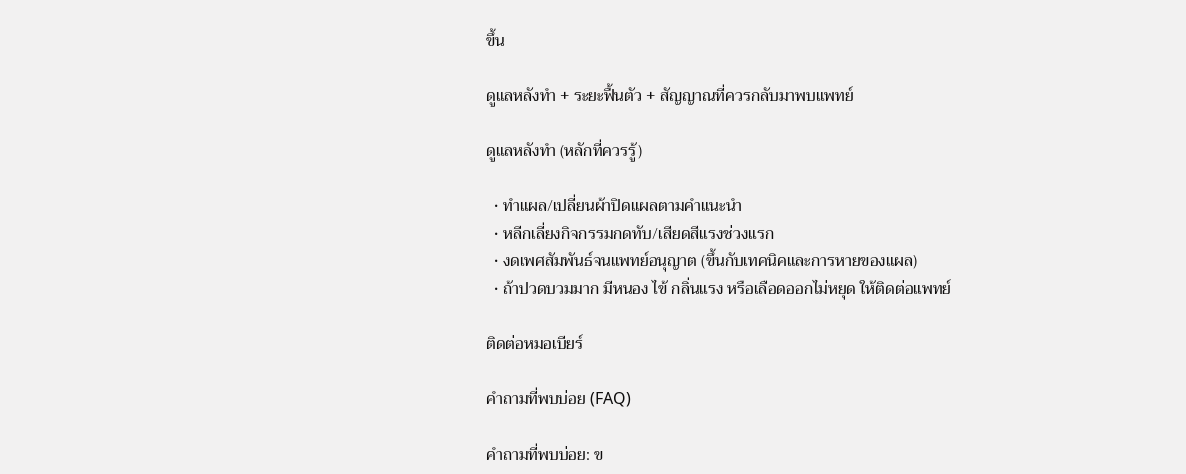ขึ้น

ดูแลหลังทำ + ระยะฟื้นตัว + สัญญาณที่ควรกลับมาพบแพทย์

ดูแลหลังทำ (หลักที่ควรรู้)

  • ทำแผล/เปลี่ยนผ้าปิดแผลตามคำแนะนำ
  • หลีกเลี่ยงกิจกรรมกดทับ/เสียดสีแรงช่วงแรก
  • งดเพศสัมพันธ์จนแพทย์อนุญาต (ขึ้นกับเทคนิคและการหายของแผล)
  • ถ้าปวดบวมมาก มีหนอง ไข้ กลิ่นแรง หรือเลือดออกไม่หยุด ให้ติดต่อแพทย์

ติดต่อหมอเบียร์

คำถามที่พบบ่อย (FAQ)

คำถามที่พบบ่อย: ข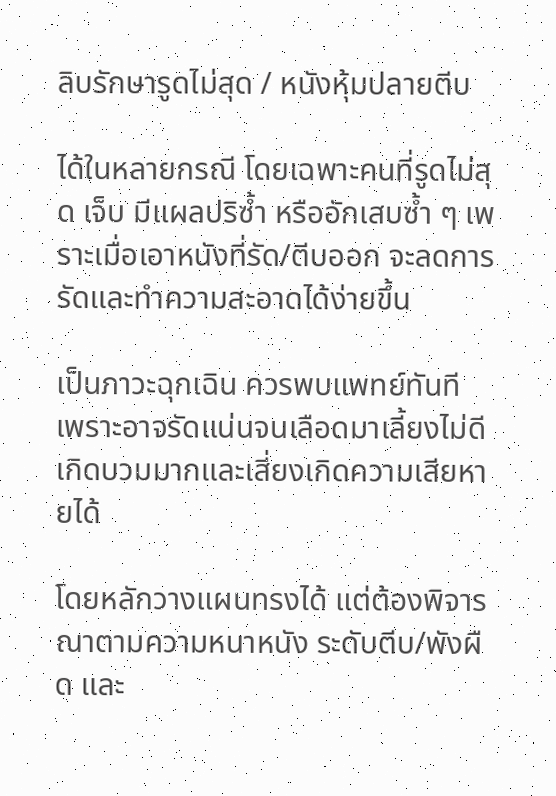ลิบรักษารูดไม่สุด / หนังหุ้มปลายตีบ

ได้ในหลายกรณี โดยเฉพาะคนที่รูดไม่สุด เจ็บ มีแผลปริซ้ำ หรืออักเสบซ้ำ ๆ เพราะเมื่อเอาหนังที่รัด/ตีบออก จะลดการรัดและทำความสะอาดได้ง่ายขึ้น

เป็นภาวะฉุกเฉิน ควรพบแพทย์ทันที เพราะอาจรัดแน่นจนเลือดมาเลี้ยงไม่ดี เกิดบวมมากและเสี่ยงเกิดความเสียหายได้

โดยหลักวางแผนทรงได้ แต่ต้องพิจารณาตามความหนาหนัง ระดับตีบ/พังผืด และ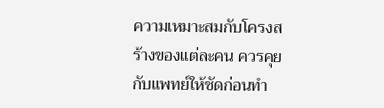ความเหมาะสมกับโครงสร้างของแต่ละคน ควรคุยกับแพทย์ให้ชัดก่อนทำ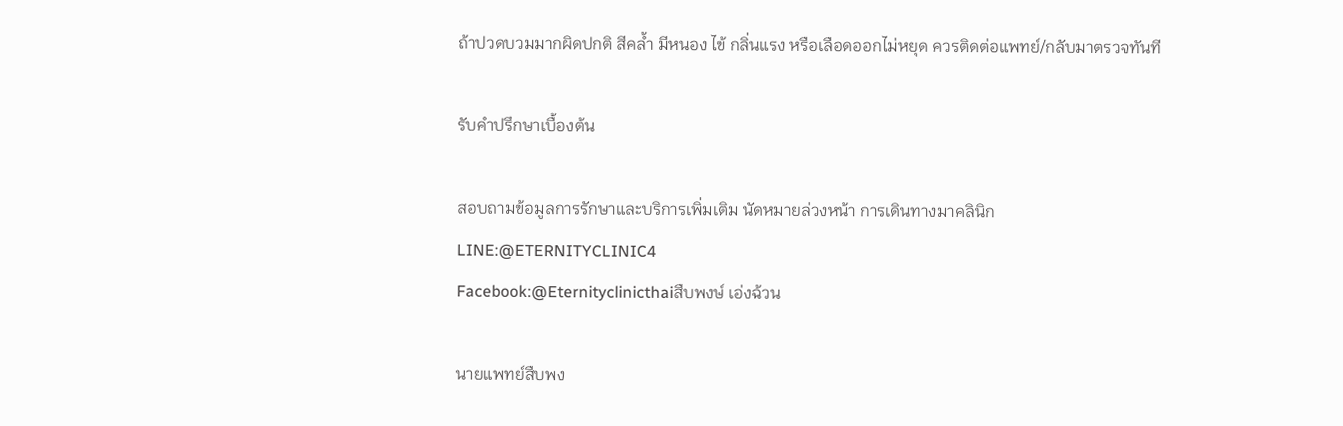ถ้าปวดบวมมากผิดปกติ สีคล้ำ มีหนอง ไข้ กลิ่นแรง หรือเลือดออกไม่หยุด ควรติดต่อแพทย์/กลับมาตรวจทันที

รับคำปรึกษาเบื้องต้น

สอบถามข้อมูลการรักษาและบริการเพิ่มเติม นัดหมายล่วงหน้า การเดินทางมาคลินิก
LINE:@ETERNITYCLINIC4
Facebook:@Eternityclinicthaiสืบพงษ์ เอ่งฉ้วน

นายแพทย์สืบพง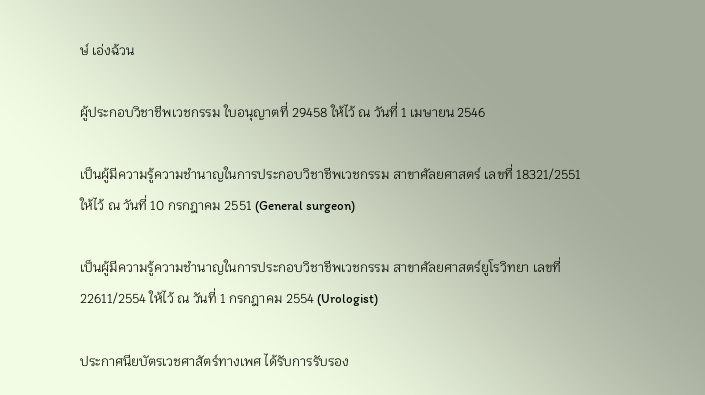ษ์ เอ่งฉ้วน

ผู้ประกอบวิชาชีพเวชกรรม ใบอนุญาตที่ 29458 ให้ไว้ ณ วันที่ 1 เมษายน 2546

เป็นผู้มีความรู้ความชำนาญในการประกอบวิชาชีพเวชกรรม สาขาศัลยศาสตร์ เลขที่ 18321/2551
ให้ไว้ ณ วันที่ 10 กรกฎาคม 2551 (General surgeon)

เป็นผู้มีความรู้ความชำนาญในการประกอบวิชาชีพเวชกรรม สาขาศัลยศาสตร์ยูโรวิทยา เลขที่
22611/2554 ให้ไว้ ณ วันที่ 1 กรกฎาคม 2554 (Urologist)

ประกาศนียบัตรเวชศาสัตร์ทางเพศ ได้รับการรับรอง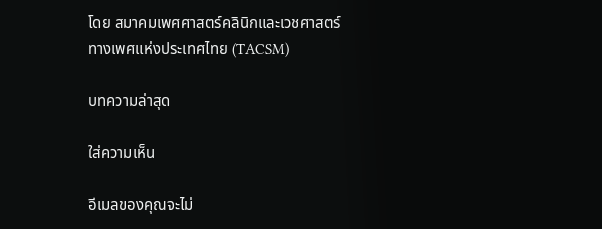โดย สมาคมเพศศาสตร์คลินิกและเวชศาสตร์
ทางเพศแห่งประเทศไทย (TACSM)

บทความล่าสุด

ใส่ความเห็น

อีเมลของคุณจะไม่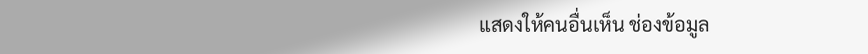แสดงให้คนอื่นเห็น ช่องข้อมูล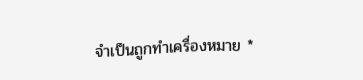จำเป็นถูกทำเครื่องหมาย *